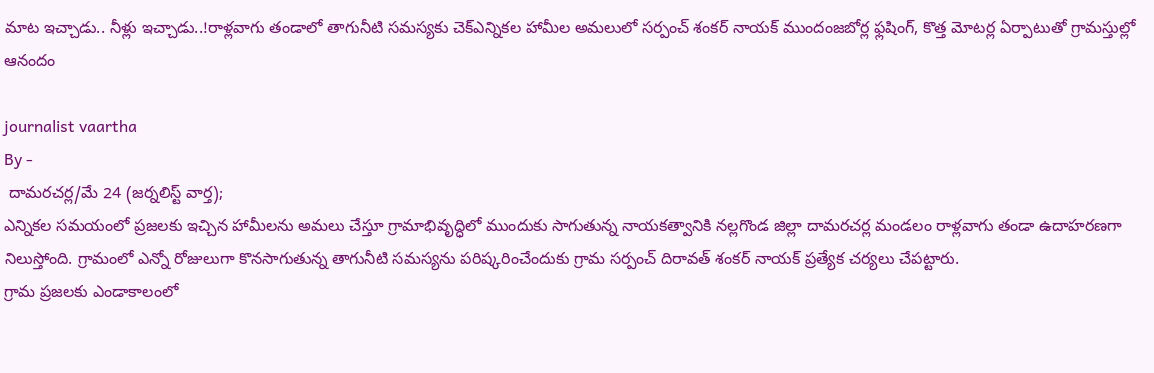మాట ఇచ్చాడు.. నీళ్లు ఇచ్చాడు..!రాళ్లవాగు తండాలో తాగునీటి సమస్యకు చెక్ఎన్నికల హామీల అమలులో సర్పంచ్ శంకర్ నాయక్ ముందంజబోర్ల ఫ్లషింగ్‌, కొత్త మోటర్ల ఏర్పాటుతో గ్రామస్తుల్లో ఆనందం

journalist vaartha
By -
 దామరచర్ల/మే 24 (జర్నలిస్ట్ వార్త);
ఎన్నికల సమయంలో ప్రజలకు ఇచ్చిన హామీలను అమలు చేస్తూ గ్రామాభివృద్ధిలో ముందుకు సాగుతున్న నాయకత్వానికి నల్లగొండ జిల్లా దామరచర్ల మండలం రాళ్లవాగు తండా ఉదాహరణగా నిలుస్తోంది. గ్రామంలో ఎన్నో రోజులుగా కొనసాగుతున్న తాగునీటి సమస్యను పరిష్కరించేందుకు గ్రామ సర్పంచ్ దిరావత్ శంకర్ నాయక్ ప్రత్యేక చర్యలు చేపట్టారు.
గ్రామ ప్రజలకు ఎండాకాలంలో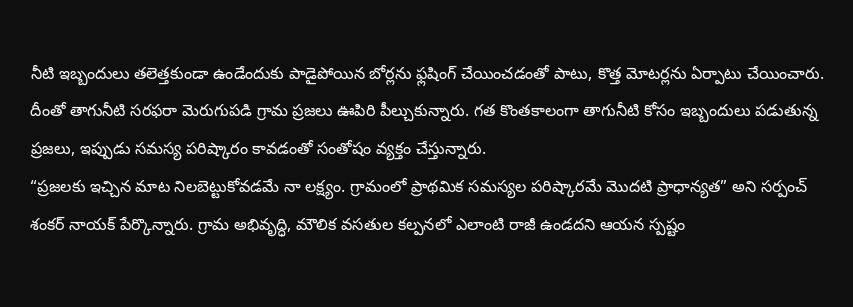నీటి ఇబ్బందులు తలెత్తకుండా ఉండేందుకు పాడైపోయిన బోర్లను ఫ్లషింగ్ చేయించడంతో పాటు, కొత్త మోటర్లను ఏర్పాటు చేయించారు. దీంతో తాగునీటి సరఫరా మెరుగుపడి గ్రామ ప్రజలు ఊపిరి పీల్చుకున్నారు. గత కొంతకాలంగా తాగునీటి కోసం ఇబ్బందులు పడుతున్న ప్రజలు, ఇప్పుడు సమస్య పరిష్కారం కావడంతో సంతోషం వ్యక్తం చేస్తున్నారు.
“ప్రజలకు ఇచ్చిన మాట నిలబెట్టుకోవడమే నా లక్ష్యం. గ్రామంలో ప్రాథమిక సమస్యల పరిష్కారమే మొదటి ప్రాధాన్యత” అని సర్పంచ్ శంకర్ నాయక్ పేర్కొన్నారు. గ్రామ అభివృద్ధి, మౌలిక వసతుల కల్పనలో ఎలాంటి రాజీ ఉండదని ఆయన స్పష్టం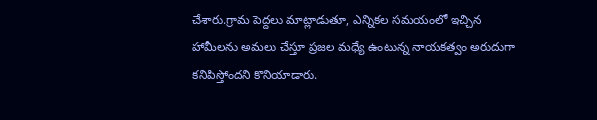చేశారు.గ్రామ పెద్దలు మాట్లాడుతూ, ఎన్నికల సమయంలో ఇచ్చిన హామీలను అమలు చేస్తూ ప్రజల మధ్యే ఉంటున్న నాయకత్వం అరుదుగా కనిపిస్తోందని కొనియాడారు.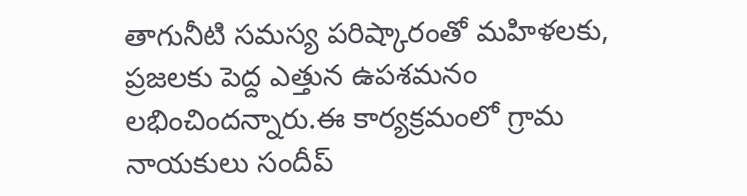తాగునీటి సమస్య పరిష్కారంతో మహిళలకు, ప్రజలకు పెద్ద ఎత్తున ఉపశమనం లభించిందన్నారు.ఈ కార్యక్రమంలో గ్రామ నాయకులు సందీప్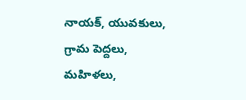నాయక్, యువకులు, గ్రామ పెద్దలు, మహిళలు,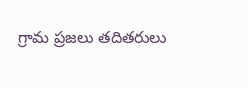గ్రామ ప్రజలు తదితరులు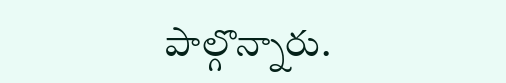పాల్గొన్నారు.